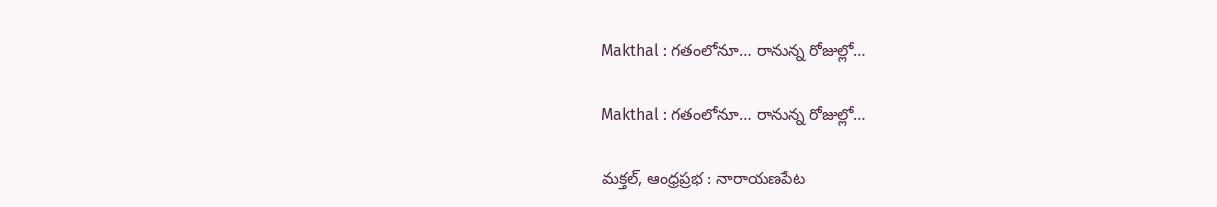Makthal : గ‌తంలోనూ… రానున్న రోజుల్లో…

Makthal : గ‌తంలోనూ… రానున్న రోజుల్లో…

మక్తల్, ఆంధ్రప్రభ : నారాయణపేట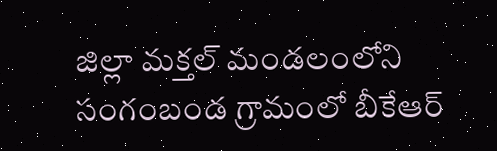జిల్లా మక్తల్ మండలంలోని సంగంబండ గ్రామంలో బీకేఆర్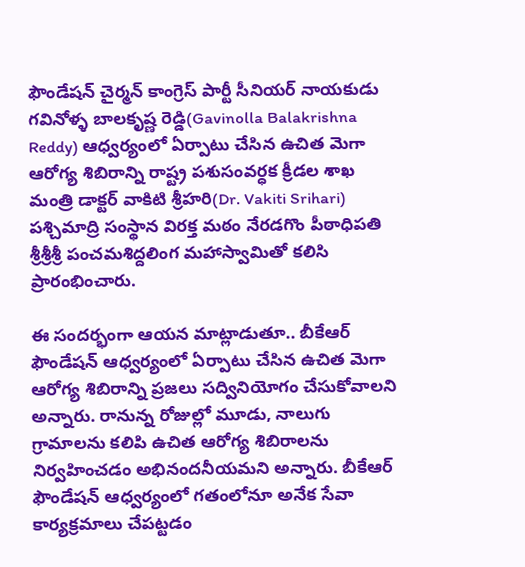ఫౌండేషన్ చైర్మన్ కాంగ్రెస్ పార్టీ సీనియర్ నాయకుడు గవినోళ్ళ బాలకృష్ణ రెడ్డి(Gavinolla Balakrishna Reddy) ఆధ్వర్యంలో ఏర్పాటు చేసిన ఉచిత మెగా ఆరోగ్య శిబిరాన్ని రాష్ట్ర పశుసంవర్ధక క్రీడల శాఖ మంత్రి డాక్టర్ వాకిటి శ్రీహరి(Dr. Vakiti Srihari) పశ్చిమాద్రి సంస్థాన విరక్త మఠం నేరడగొం పీఠాధిపతి శ్రీశ్రీశ్రీ పంచమశిద్దలింగ మహాస్వామితో కలిసి ప్రారంభించారు.

ఈ సందర్భంగా ఆయన మాట్లాడుతూ.. బీకేఆర్ ఫౌండేషన్ ఆధ్వర్యంలో ఏర్పాటు చేసిన ఉచిత మెగా ఆరోగ్య శిబిరాన్ని ప్రజలు సద్వినియోగం చేసుకోవాలని అన్నారు. రానున్న రోజుల్లో మూడు, నాలుగు గ్రామాలను కలిపి ఉచిత ఆరోగ్య శిబిరాలను నిర్వహించడం అభినందనీయమని అన్నారు. బీకేఆర్ ఫౌండేషన్ ఆధ్వర్యంలో గతంలోనూ అనేక సేవా కార్యక్రమాలు చేపట్టడం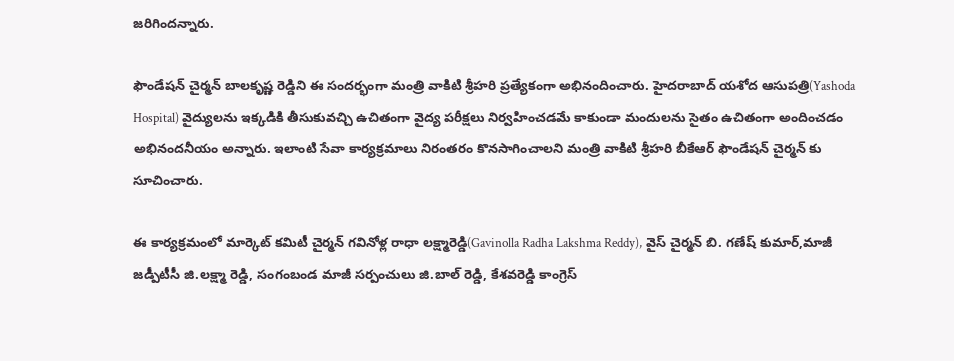జరిగిందన్నారు.

ఫౌండేషన్ చైర్మన్ బాలకృష్ణ రెడ్డిని ఈ సందర్భంగా మంత్రి వాకిటి శ్రీహరి ప్రత్యేకంగా అభినందించారు. హైదరాబాద్ యశోద ఆసుపత్రి(Yashoda Hospital) వైద్యులను ఇక్కడికి తీసుకువచ్చి ఉచితంగా వైద్య పరీక్షలు నిర్వహించడమే కాకుండా మందులను సైతం ఉచితంగా అందించడం అభినందనీయం అన్నారు. ఇలాంటి సేవా కార్యక్రమాలు నిరంతరం కొనసాగించాలని మంత్రి వాకిటి శ్రీహరి బీకేఆర్ ఫౌండేషన్ చైర్మన్ కు సూచించారు.

ఈ కార్యక్రమంలో మార్కెట్ కమిటీ చైర్మన్ గవినోళ్ల రాధా లక్ష్మారెడ్డి(Gavinolla Radha Lakshma Reddy), వైస్ చైర్మన్ బి. గణేష్ కుమార్,మాజీ జడ్పీటీసీ జి.లక్ష్మా రెడ్డి, సంగంబండ మాజీ సర్పంచులు జి.బాల్ రెడ్డి, కేశవరెడ్డి కాంగ్రెస్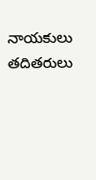నాయకులు తదితరులు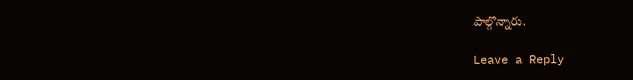పాల్గొన్నారు.

Leave a Reply